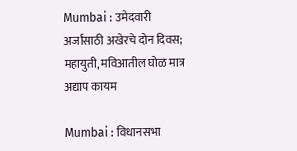Mumbai : उमेदवारी अर्जांसाठी अखेरचे दोन दिवस; महायुती, मविआतील घोळ मात्र अद्याप कायम

Mumbai : विधानसभा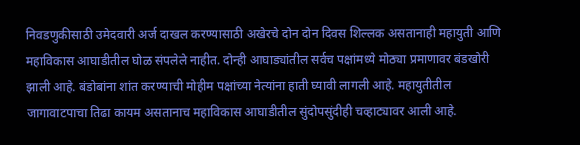निवडणुकीसाठी उमेदवारी अर्ज दाखल करण्यासाठी अखेरचे दोन दोन दिवस शिल्लक असतानाही महायुती आणि महाविकास आघाडीतील घोळ संपलेले नाहीत. दोन्ही आघाड्यांतील सर्वच पक्षांमध्ये मोठ्या प्रमाणावर बंडखोरी झाली आहे. बंडोबांना शांत करण्याची मोहीम पक्षांच्या नेत्यांना हाती घ्यावी लागली आहे. महायुतीतील जागावाटपाचा तिढा कायम असतानाच महाविकास आघाडीतील सुंदोपसुंदीही चव्हाट्यावर आली आहे.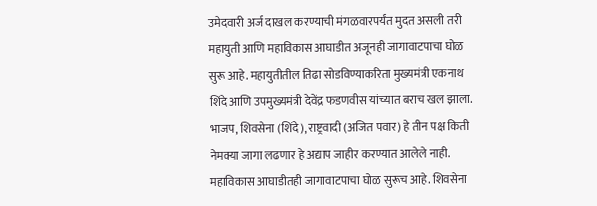उमेदवारी अर्ज दाखल करण्याची मंगळवारपर्यंत मुदत असली तरी महायुती आणि महाविकास आघाडीत अजूनही जागावाटपाचा घोळ सुरू आहे. महायुतीतील तिढा सोडविण्याकरिता मुख्यमंत्री एकनाथ शिंदे आणि उपमुख्यमंत्री देवेंद्र फडणवीस यांच्यात बराच खल झाला. भाजप, शिवसेना (शिंदे), राष्ट्रवादी (अजित पवार) हे तीन पक्ष किती नेमक्या जागा लढणार हे अद्याप जाहीर करण्यात आलेले नाही. महाविकास आघाडीतही जागावाटपाचा घोळ सुरूच आहे. शिवसेना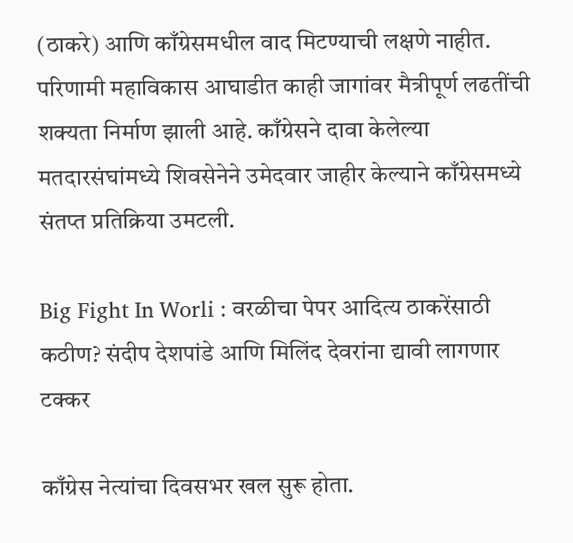(ठाकरे) आणि काँग्रेसमधील वाद मिटण्याची लक्षणे नाहीत. परिणामी महाविकास आघाडीत काही जागांवर मैत्रीपूर्ण लढतींची शक्यता निर्माण झाली आहे. काँग्रेसने दावा केलेल्या मतदारसंघांमध्ये शिवसेनेने उमेदवार जाहीर केल्याने काँग्रेसमध्ये संतप्त प्रतिक्रिया उमटली.

Big Fight In Worli : वरळीचा पेपर आदित्य ठाकरेंसाठी कठीण? संदीप देशपांडे आणि मिलिंद देवरांना द्यावी लागणार टक्कर

काँग्रेस नेत्यांचा दिवसभर खल सुरू होता.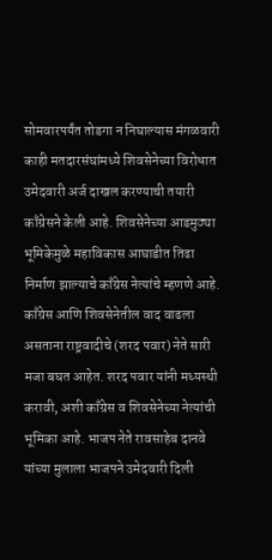सोमवारपर्यंत तोडगा न निघाल्यास मंगळवारी काही मतदारसंघांमध्ये शिवसेनेच्या विरोधात उमेदवारी अर्ज दाखल करण्याची तयारी काँग्रेसने केली आहे. शिवसेनेच्या आडमुठ्या भूमिकेमुळे महाविकास आघाडीत तिढा निर्माण झाल्याचे काँग्रेस नेत्यांचे म्हणणे आहे. काँग्रेस आणि शिवसेनेतील वाद वाढला असताना राष्ट्रवादीचे (शरद पवार) नेते सारी मजा बघत आहेत. शरद पवार यांनी मध्यस्थी करावी, अशी काँग्रेस व शिवसेनेच्या नेत्यांची भूमिका आहे. भाजप नेते रावसाहेब दानवे यांच्या मुलाला भाजपने उमेदवारी दिली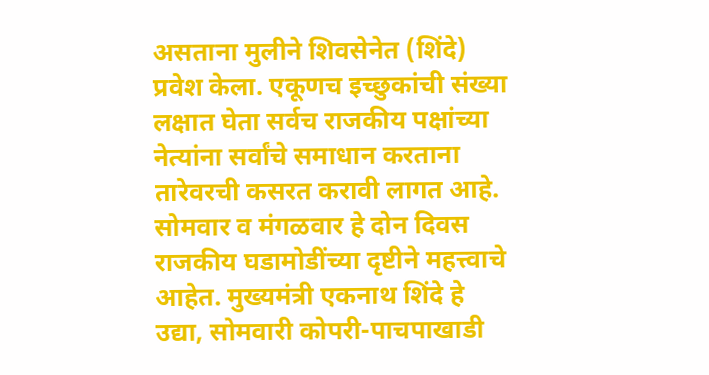असताना मुलीने शिवसेनेत (शिंदे) प्रवेश केला. एकूणच इच्छुकांची संख्या लक्षात घेता सर्वच राजकीय पक्षांच्या नेत्यांना सर्वांचे समाधान करताना तारेवरची कसरत करावी लागत आहे. सोमवार व मंगळवार हे दोन दिवस राजकीय घडामोडींच्या दृष्टीने महत्त्वाचे आहेत. मुख्यमंत्री एकनाथ शिंदे हे उद्या, सोमवारी कोपरी-पाचपाखाडी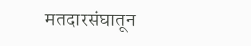मतदारसंघातून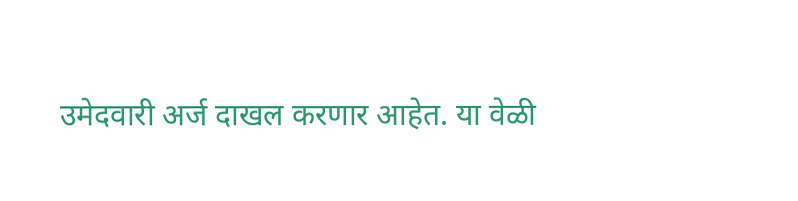उमेदवारी अर्ज दाखल करणार आहेत. या वेळी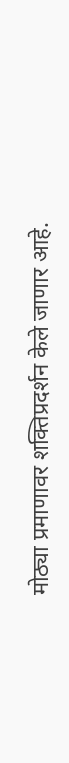मोठ्या प्रमाणावर शक्तिप्रदर्शन केले जाणार आहे.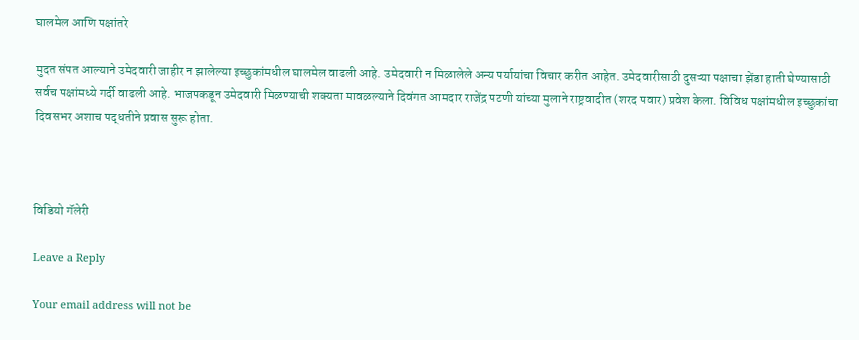घालमेल आणि पक्षांतरे

मुदत संपत आल्याने उमेदवारी जाहीर न झालेल्या इच्छुकांमधील घालमेल वाढली आहे. उमेदवारी न मिळालेले अन्य पर्यायांचा विचार करीत आहेत. उमेदवारीसाठी दुसऱ्या पक्षाचा झेंडा हाती घेण्यासाठी सर्वच पक्षांमध्ये गर्दी वाढली आहे. भाजपकडून उमेदवारी मिळण्याची शक्यता मावळल्याने दिवंगत आमदार राजेंद्र पटणी यांच्या मुलाने राष्ट्रवादीत (शरद पवार) प्रवेश केला. विविध पक्षांमधील इच्छुकांचा दिवसभर अशाच पद्धतीने प्रवास सुरू होता.



विडियो गॅलेरी

Leave a Reply

Your email address will not be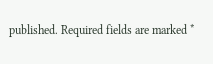published. Required fields are marked *